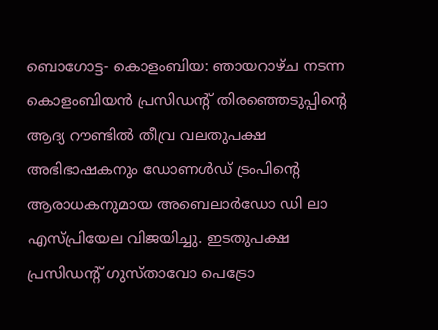ബൊഗോട്ട- കൊളംബിയ: ഞായറാഴ്ച നടന്ന കൊളംബിയൻ പ്രസിഡന്റ് തിരഞ്ഞെടുപ്പിന്റെ ആദ്യ റൗണ്ടിൽ തീവ്ര വലതുപക്ഷ അഭിഭാഷകനും ഡോണൾഡ് ട്രംപിന്റെ ആരാധകനുമായ അബെലാർഡോ ഡി ലാ എസ്പ്രിയേല വിജയിച്ചു. ഇടതുപക്ഷ പ്രസിഡന്റ് ഗുസ്താവോ പെട്രോ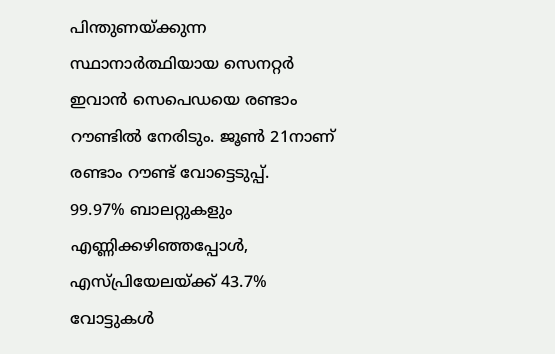പിന്തുണയ്ക്കുന്ന സ്ഥാനാർത്ഥിയായ സെനറ്റർ ഇവാൻ സെപെഡയെ രണ്ടാം റൗണ്ടിൽ നേരിടും. ജൂൺ 21നാണ് രണ്ടാം റൗണ്ട് വോട്ടെടുപ്പ്.
99.97% ബാലറ്റുകളും എണ്ണിക്കഴിഞ്ഞപ്പോൾ, എസ്പ്രിയേലയ്ക്ക് 43.7% വോട്ടുകൾ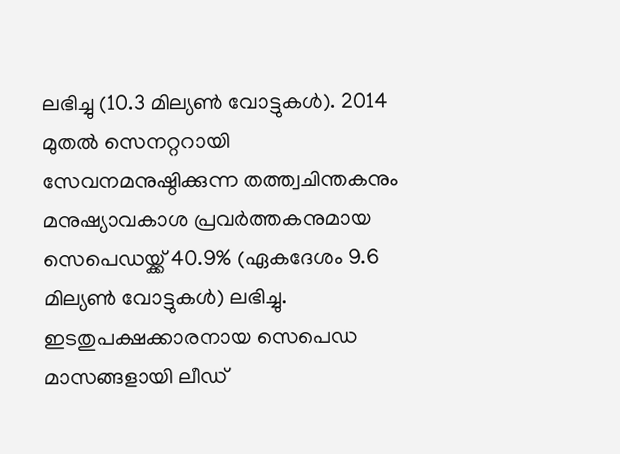ലഭിച്ചു (10.3 മില്യൺ വോട്ടുകൾ). 2014 മുതൽ സെനറ്ററായി സേവനമനുഷ്ഠിക്കുന്ന തത്ത്വചിന്തകനും മനുഷ്യാവകാശ പ്രവർത്തകനുമായ സെപെഡയ്ക്ക് 40.9% (ഏകദേശം 9.6 മില്യൺ വോട്ടുകൾ) ലഭിച്ചു.
ഇടതുപക്ഷക്കാരനായ സെപെഡ മാസങ്ങളായി ലീഡ്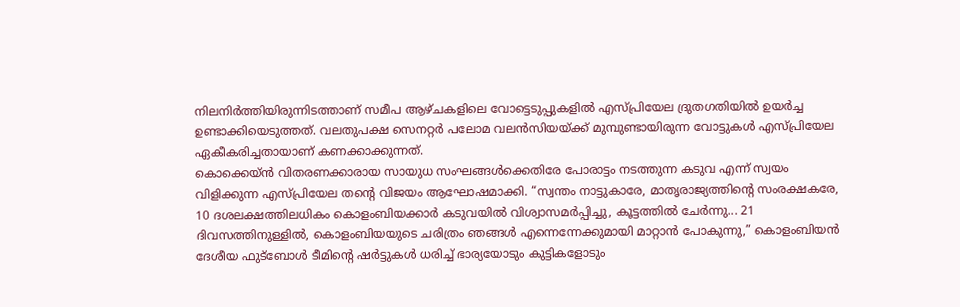നിലനിർത്തിയിരുന്നിടത്താണ് സമീപ ആഴ്ചകളിലെ വോട്ടെടുപ്പുകളിൽ എസ്പ്രിയേല ദ്രുതഗതിയിൽ ഉയർച്ച ഉണ്ടാക്കിയെടുത്തത്. വലതുപക്ഷ സെനറ്റർ പലോമ വലൻസിയയ്ക്ക് മുമ്പുണ്ടായിരുന്ന വോട്ടുകൾ എസ്പ്രിയേല ഏകീകരിച്ചതായാണ് കണക്കാക്കുന്നത്.
കൊക്കെയ്ൻ വിതരണക്കാരായ സായുധ സംഘങ്ങൾക്കെതിരേ പോരാട്ടം നടത്തുന്ന കടുവ എന്ന് സ്വയം വിളിക്കുന്ന എസ്പ്രിയേല തന്റെ വിജയം ആഘോഷമാക്കി. “സ്വന്തം നാട്ടുകാരേ, മാതൃരാജ്യത്തിന്റെ സംരക്ഷകരേ, 10 ദശലക്ഷത്തിലധികം കൊളംബിയക്കാർ കടുവയിൽ വിശ്വാസമർപ്പിച്ചു, കൂട്ടത്തിൽ ചേർന്നു... 21 ദിവസത്തിനുള്ളിൽ, കൊളംബിയയുടെ ചരിത്രം ഞങ്ങൾ എന്നെന്നേക്കുമായി മാറ്റാൻ പോകുന്നു,” കൊളംബിയൻ ദേശീയ ഫുട്ബോൾ ടീമിന്റെ ഷർട്ടുകൾ ധരിച്ച് ഭാര്യയോടും കുട്ടികളോടും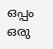ഒപ്പം ഒരു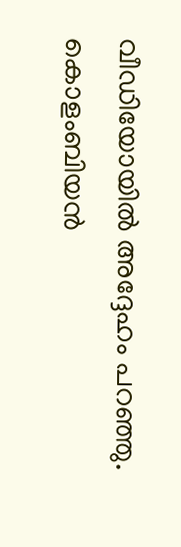വീഡിയോയിൽ അദ്ദേഹം പറഞ്ഞു.
കൊളംബിയൻ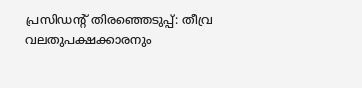പ്രസിഡന്റ് തിരഞ്ഞെടുപ്പ്: തീവ്ര വലതുപക്ഷക്കാരനും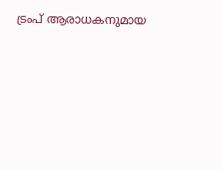ട്രംപ് ആരാധകനുമായ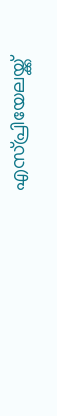എസ്പ്രിയേലയ്ക്ക്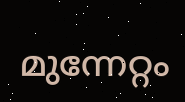മുന്നേറ്റം